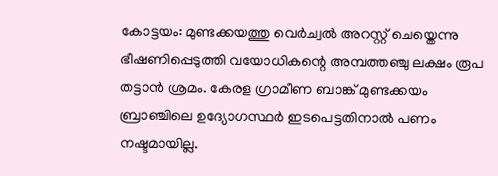കോട്ടയം: മുണ്ടക്കയത്തു വെർച്വൽ അറസ്റ്റ് ചെയ്തെന്നു ഭീഷണിപ്പെടുത്തി വയോധികന്റെ അമ്പത്തഞ്ചു ലക്ഷം രൂപ തട്ടാൻ ശ്രമം. കേരള ഗ്രാമീണ ബാങ്ക് മുണ്ടക്കയം ബ്രാഞ്ചിലെ ഉദ്യോഗസ്ഥർ ഇടപെട്ടതിനാൽ പണം നഷ്ടമായില്ല.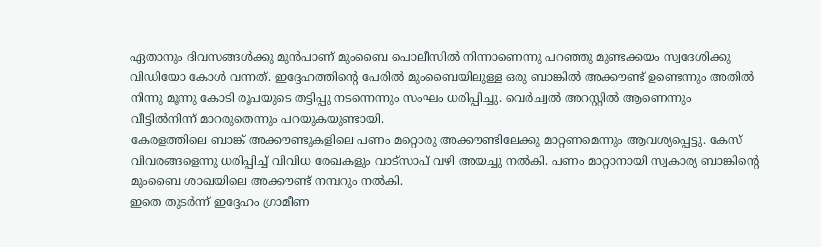ഏതാനും ദിവസങ്ങൾക്കു മുൻപാണ് മുംബൈ പൊലീസിൽ നിന്നാണെന്നു പറഞ്ഞു മുണ്ടക്കയം സ്വദേശിക്കു വിഡിയോ കോൾ വന്നത്. ഇദ്ദേഹത്തിന്റെ പേരിൽ മുംബൈയിലുള്ള ഒരു ബാങ്കിൽ അക്കൗണ്ട് ഉണ്ടെന്നും അതിൽ നിന്നു മൂന്നു കോടി രൂപയുടെ തട്ടിപ്പു നടന്നെന്നും സംഘം ധരിപ്പിച്ചു. വെർച്വൽ അറസ്റ്റിൽ ആണെന്നും വീട്ടിൽനിന്ന് മാറരുതെന്നും പറയുകയുണ്ടായി.
കേരളത്തിലെ ബാങ്ക് അക്കൗണ്ടുകളിലെ പണം മറ്റൊരു അക്കൗണ്ടിലേക്കു മാറ്റണമെന്നും ആവശ്യപ്പെട്ടു. കേസ് വിവരങ്ങളെന്നു ധരിപ്പിച്ച് വിവിധ രേഖകളും വാട്സാപ് വഴി അയച്ചു നൽകി. പണം മാറ്റാനായി സ്വകാര്യ ബാങ്കിന്റെ മുംബൈ ശാഖയിലെ അക്കൗണ്ട് നമ്പറും നൽകി.
ഇതെ തുടർന്ന് ഇദ്ദേഹം ഗ്രാമീണ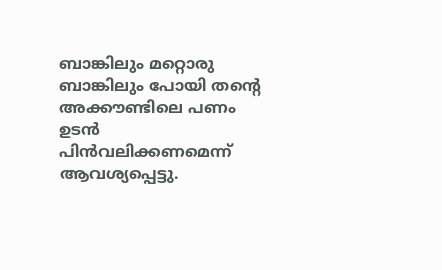ബാങ്കിലും മറ്റൊരു ബാങ്കിലും പോയി തന്റെ അക്കൗണ്ടിലെ പണം ഉടൻ പിൻവലിക്കണമെന്ന് ആവശ്യപ്പെട്ടു.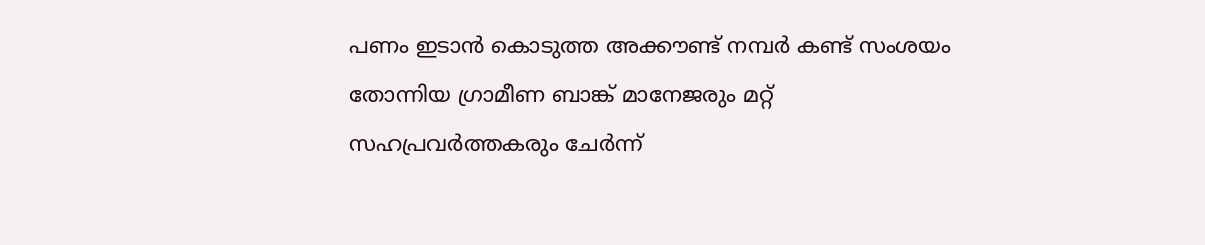പണം ഇടാൻ കൊടുത്ത അക്കൗണ്ട് നമ്പർ കണ്ട് സംശയം തോന്നിയ ഗ്രാമീണ ബാങ്ക് മാനേജരും മറ്റ് സഹപ്രവർത്തകരും ചേർന്ന്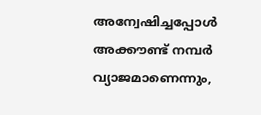അന്വേഷിച്ചപ്പോൾ അക്കൗണ്ട് നമ്പർ വ്യാജമാണെന്നും,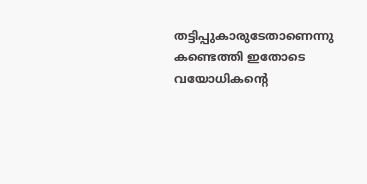തട്ടിപ്പുകാരുടേതാണെന്നു കണ്ടെത്തി ഇതോടെ വയോധികന്റെ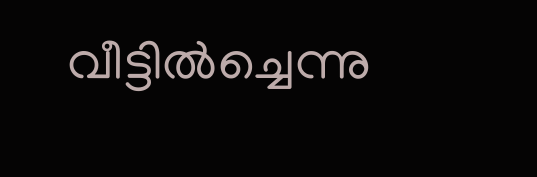വീട്ടിൽച്ചെന്നു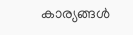കാര്യങ്ങൾ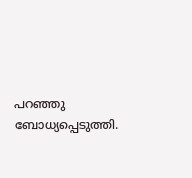പറഞ്ഞു ബോധ്യപ്പെടുത്തി.